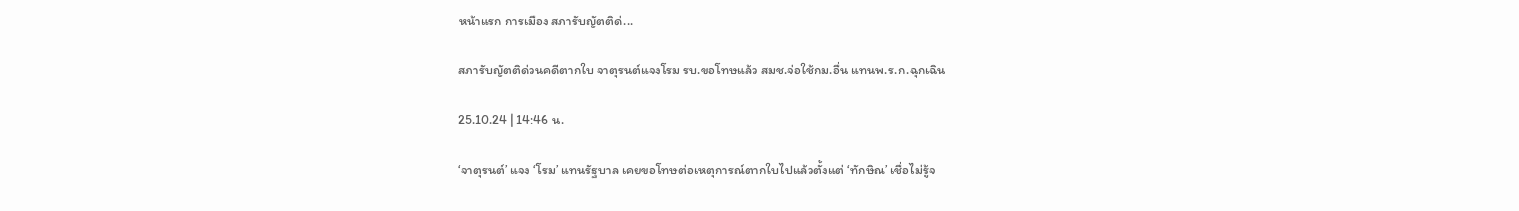หน้าแรก การเมือง สภารับญัตติด่...

สภารับญัตติด่วนคดีตากใบ จาตุรนต์แจงโรม รบ.ขอโทษแล้ว สมช.จ่อใช้กม.อื่น แทนพ.ร.ก.ฉุกเฉิน

25.10.24 | 14:46 น.

‘จาตุรนต์’ แจง ‘โรม’ แทนรัฐบาล เคยขอโทษต่อเหตุการณ์ตากใบไปแล้วตั้งแต่ ‘ทักษิณ’ เชื่อไม่รู้จ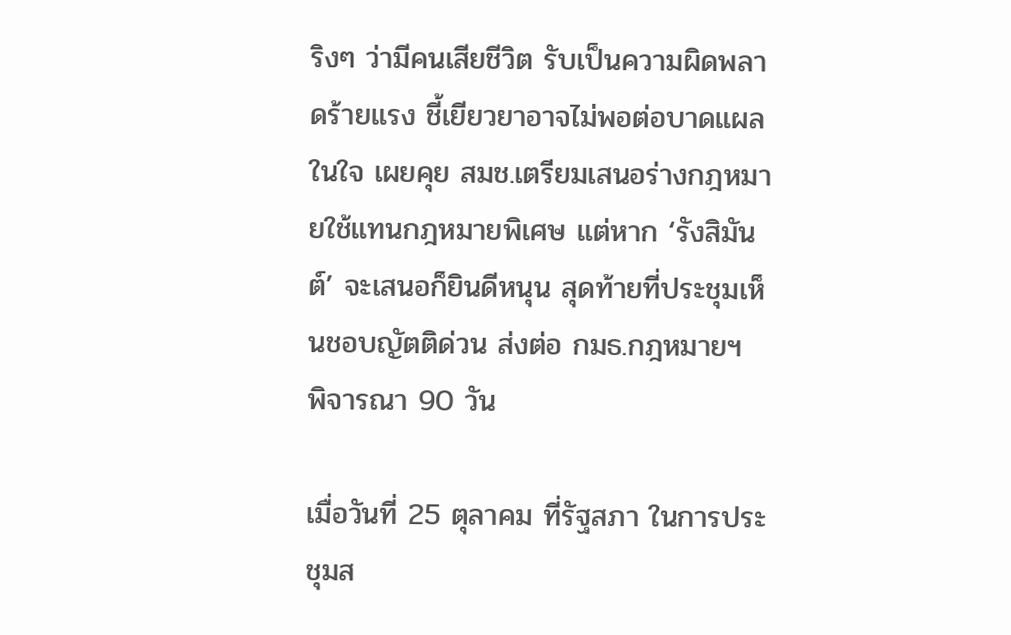ริงๆ ว่ามีคนเสียชีวิต รับเป็นความผิดพลาดร้ายแรง ชี้เยียวยาอาจไม่พอต่อบาดแผลในใจ เผยคุย สมช.เตรียมเสนอร่างกฎหมายใช้แทนกฎหมายพิเศษ แต่หาก ‘รังสิมันต์’ จะเสนอก็ยินดีหนุน สุดท้ายที่ประชุมเห็นชอบญัตติด่วน ส่งต่อ กมธ.กฎหมายฯ พิจารณา 90 วัน

เมื่อวันที่ 25 ตุลาคม ที่รัฐสภา ในการประชุมส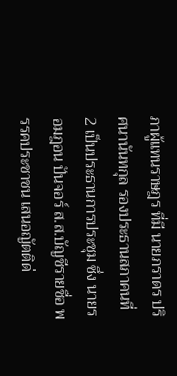ภาผู้แทนราษฎร ที่มี นายภราดร ปริศนานันทกุล รองประธานสภาคนที่ 2 เป็นประธานการประชุม ซึ่ง นายรอมฎอน ปันจอร์ ส.ส.บัญชีรายชื่อ พรรคประชาชน เสนอญัตติด่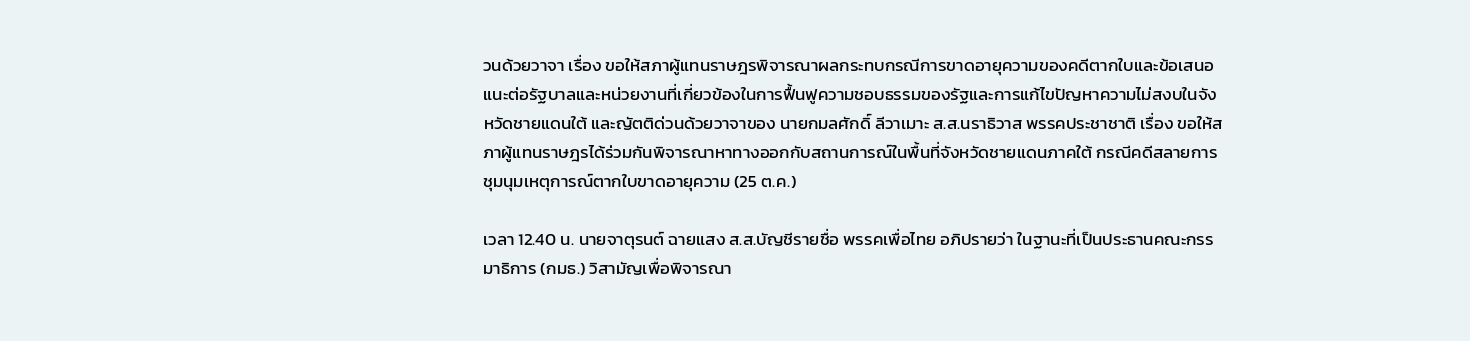วนด้วยวาจา เรื่อง ขอให้สภาผู้แทนราษฎรพิจารณาผลกระทบกรณีการขาดอายุความของคดีตากใบและข้อเสนอแนะต่อรัฐบาลและหน่วยงานที่เกี่ยวข้องในการฟื้นฟูความชอบธรรมของรัฐและการแก้ไขปัญหาความไม่สงบในจังหวัดชายแดนใต้ และญัตติด่วนด้วยวาจาของ นายกมลศักดิ์ ลีวาเมาะ ส.ส.นราธิวาส พรรคประชาชาติ เรื่อง ขอให้สภาผู้แทนราษฎรได้ร่วมกันพิจารณาหาทางออกกับสถานการณ์ในพื้นที่จังหวัดชายแดนภาคใต้ กรณีคดีสลายการชุมนุมเหตุการณ์ตากใบขาดอายุความ (25 ต.ค.)

เวลา 12.40 น. นายจาตุรนต์ ฉายแสง ส.ส.บัญชีรายชื่อ พรรคเพื่อไทย อภิปรายว่า ในฐานะที่เป็นประธานคณะกรรมาธิการ (กมธ.) วิสามัญเพื่อพิจารณา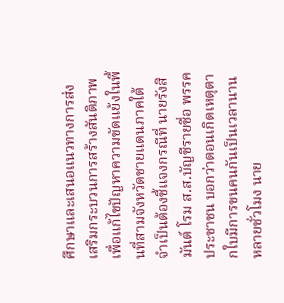ศึกษาและเสนอแนวทางการส่งเสริมกระบวนการสร้างสันติภาพเพื่อแก้ไขปัญหาความขัดแย้งในพื้นที่สามจังหวัดชายแดนภาคใต้ จำเป็นต้องชี้แจงกรณีที่ นายรังสิมันต์ โรม ส.ส.บัญชีรายชื่อ พรรคประชาชน บอกว่าตอนเกิดเหตุตากใบมีการขนคนกันเป็นเวลานานหลายชั่วโมง นาย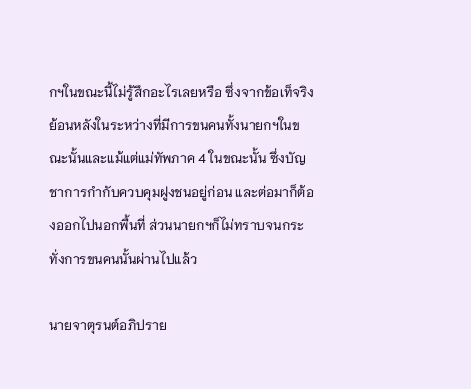กฯในขณะนี้ไม่รู้สึกอะไรเลยหรือ ซึ่งจากข้อเท็จริงย้อนหลังในระหว่างที่มีการขนคนทั้งนายกฯในขณะนั้นและแม้แต่แม่ทัพภาค 4 ในขณะนั้น ซึ่งบัญชาการกำกับควบคุมฝูงชนอยู่ก่อน และต่อมาก็ต้องออกไปนอกพื้นที่ ส่วนนายกฯก็ไม่ทราบจนกระทั่งการขนคนนั้นผ่านไปแล้ว

นายจาตุรนต์อภิปราย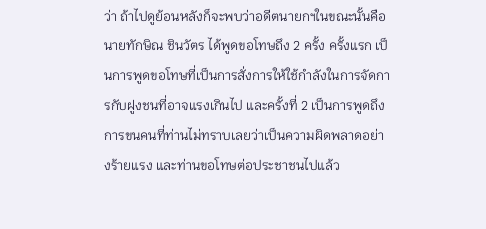ว่า ถ้าไปดูย้อนหลังก็จะพบว่าอดีตนายกฯในขณะนั้นคือ นายทักษิณ ชินวัตร ได้พูดขอโทษถึง 2 ครั้ง ครั้งแรก เป็นการพูดขอโทษที่เป็นการสั่งการให้ใช้กำลังในการจัดการกับฝูงชนที่อาจแรงเกินไป และครั้งที่ 2 เป็นการพูดถึงการขนคนที่ท่านไม่ทราบเลยว่าเป็นความผิดพลาดอย่างร้ายแรง และท่านขอโทษต่อประชาชนไปแล้ว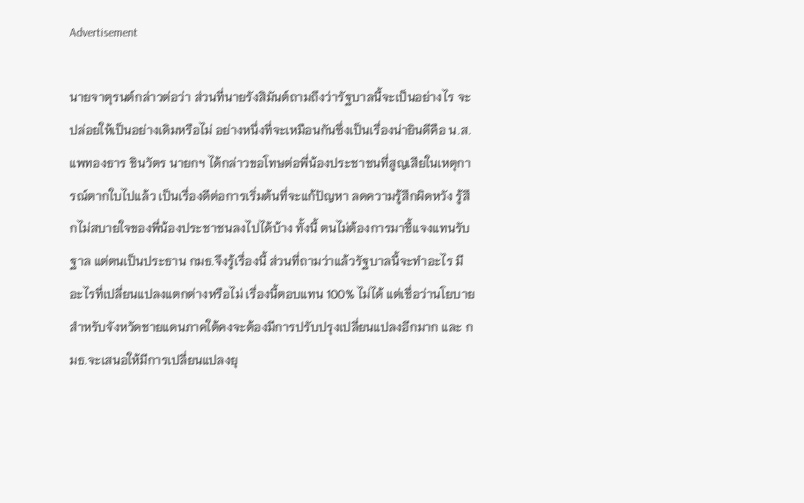Advertisement

นายจาตุรนต์กล่าวต่อว่า ส่วนที่นายรังสิมันต์ถามถึงว่ารัฐบาลนี้จะเป็นอย่างไร จะปล่อยให้เป็นอย่างเดิมหรือไม่ อย่างหนึ่งที่จะเหมือนกันซึ่งเป็นเรื่องน่ายินดีคือ น.ส.แพทองธาร ชินวัตร นายกฯ ได้กล่าวขอโทษต่อพี่น้องประชาชนที่สูญเสียในเหตุการณ์ตากใบไปแล้ว เป็นเรื่องดีต่อการเริ่มต้นที่จะแก้ปัญหา ลดความรู้สึกผิดหวัง รู้สึกไม่สบายใจของพี่น้องประชาชนลงไปได้บ้าง ทั้งนี้ ตนไม่ต้องการมาชี้แจงแทนรับฐาล แต่ตนเป็นประธาน กมธ.จึงรู้เรื่องนี้ ส่วนที่ถามว่าแล้วรัฐบาลนี้จะทำอะไร มีอะไรที่เปลี่ยนแปลงแตกต่างหรือไม่ เรื่องนี้ตอบแทน 100% ไม่ได้ แต่เชื่อว่านโยบาย สำหรับจังหวัดชายแดนภาคใต้คงจะต้องมีการปรับปรุงเปลี่ยนแปลงอีกมาก และ กมธ.จะเสนอให้มีการเปลี่ยนแปลงยุ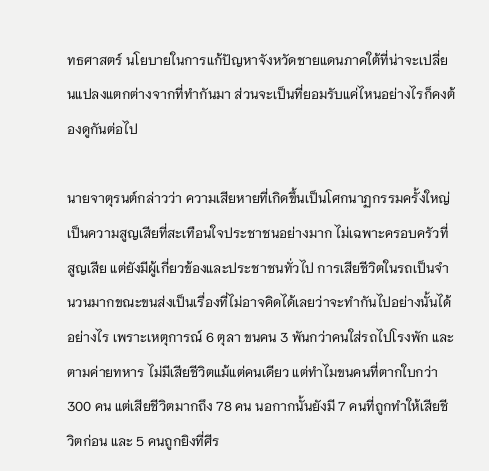ทธศาสตร์ นโยบายในการแก้ปัญหาจังหวัดชายแดนภาคใต้ที่น่าจะเปลี่ยนแปลงแตกต่างจากที่ทำกันมา ส่วนจะเป็นที่ยอมรับแค่ไหนอย่างไรก็คงต้องดูกันต่อไป

นายจาตุรนต์กล่าวว่า ความเสียหายที่เกิดขึ้นเป็นโศกนาฏกรรมครั้งใหญ่ เป็นความสูญเสียที่สะเทือนใจประชาชนอย่างมาก ไม่เฉพาะครอบครัวที่สูญเสีย แต่ยังมีผู้เกี่ยวข้องและประชาชนทั่วไป การเสียชีวิตในรถเป็นจำนวนมากขณะขนส่งเป็นเรื่องที่ไม่อาจคิดได้เลยว่าจะทำกันไปอย่างนั้นได้อย่างไร เพราะเหตุการณ์ 6 ตุลา ขนคน 3 พันกว่าคนใส่รถไปโรงพัก และตามค่ายทหาร ไม่มีเสียชีวิตแม้แต่คนเดียว แต่ทำไมขนคนที่ตากใบกว่า 300 คน แต่เสียชีวิตมากถึง 78 คน นอกากนั้นยังมี 7 คนที่ถูกทำให้เสียชีวิตก่อน และ 5 คนถูกยิงที่ศีร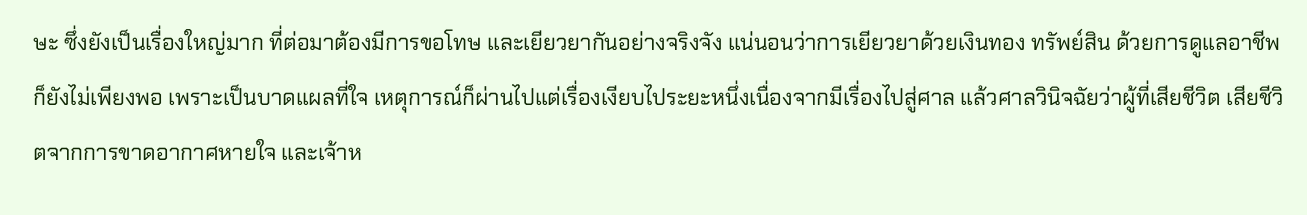ษะ ซึ่งยังเป็นเรื่องใหญ่มาก ที่ต่อมาต้องมีการขอโทษ และเยียวยากันอย่างจริงจัง แน่นอนว่าการเยียวยาด้วยเงินทอง ทรัพย์สิน ด้วยการดูแลอาชีพก็ยังไม่เพียงพอ เพราะเป็นบาดแผลที่ใจ เหตุการณ์ก็ผ่านไปแต่เรื่องเงียบไประยะหนึ่งเนื่องจากมีเรื่องไปสู่ศาล แล้วศาลวินิจฉัยว่าผู้ที่เสียชีวิต เสียชีวิตจากการขาดอากาศหายใจ และเจ้าห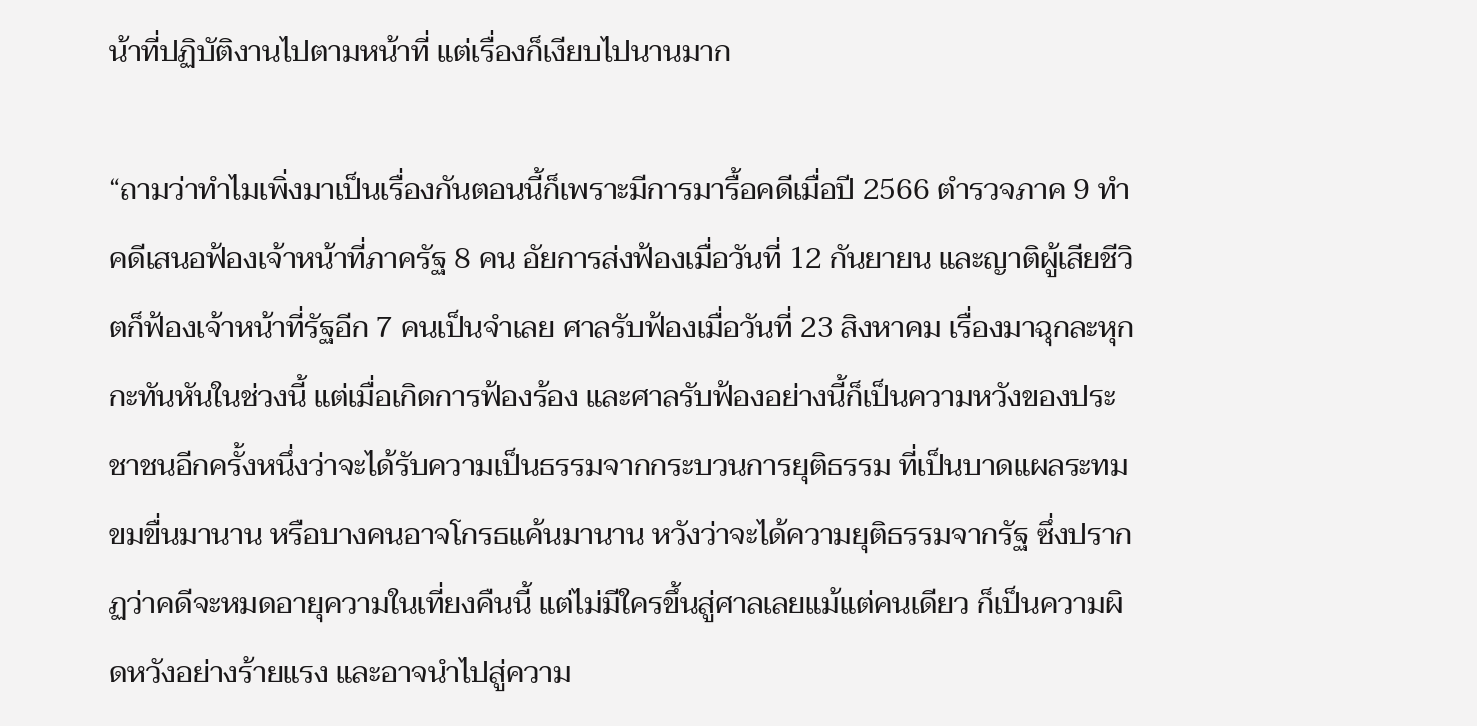น้าที่ปฏิบัติงานไปตามหน้าที่ แต่เรื่องก็เงียบไปนานมาก

“ถามว่าทำไมเพิ่งมาเป็นเรื่องกันตอนนี้ก็เพราะมีการมารื้อคดีเมื่อปี 2566 ตำรวจภาค 9 ทำคดีเสนอฟ้องเจ้าหน้าที่ภาครัฐ 8 คน อัยการส่งฟ้องเมื่อวันที่ 12 กันยายน และญาติผู้เสียชีวิตก็ฟ้องเจ้าหน้าที่รัฐอีก 7 คนเป็นจำเลย ศาลรับฟ้องเมื่อวันที่ 23 สิงหาคม เรื่องมาฉุกละหุกกะทันหันในช่วงนี้ แต่เมื่อเกิดการฟ้องร้อง และศาลรับฟ้องอย่างนี้ก็เป็นความหวังของประชาชนอีกครั้งหนึ่งว่าจะได้รับความเป็นธรรมจากกระบวนการยุติธรรม ที่เป็นบาดแผลระทมขมขื่นมานาน หรือบางคนอาจโกรธแค้นมานาน หวังว่าจะได้ความยุติธรรมจากรัฐ ซึ่งปรากฏว่าคดีจะหมดอายุความในเที่ยงคืนนี้ แต่ไม่มีใครขึ้นสู่ศาลเลยแม้แต่คนเดียว ก็เป็นความผิดหวังอย่างร้ายแรง และอาจนำไปสู่ความ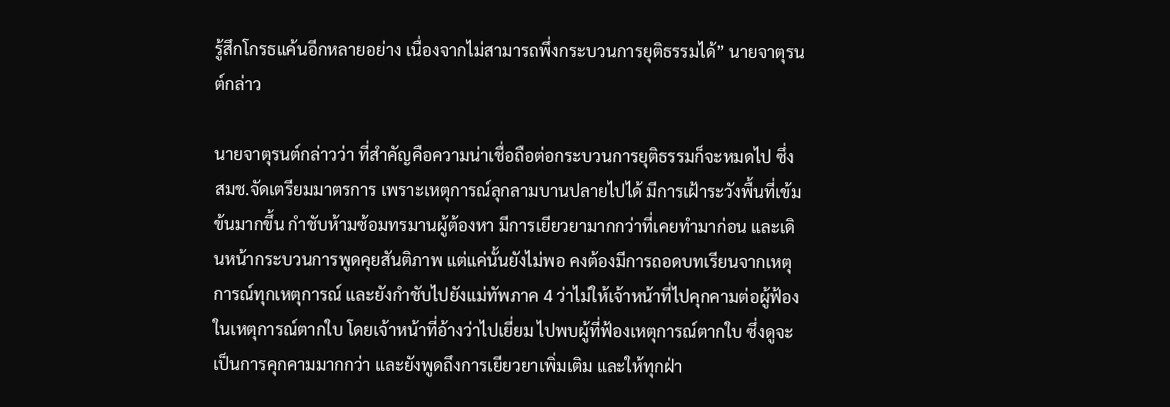รู้สึกโกรธแค้นอีกหลายอย่าง เนื่องจากไม่สามารถพึ่งกระบวนการยุติธรรมได้” นายจาตุรนต์กล่าว

นายจาตุรนต์กล่าวว่า ที่สำคัญคือความน่าเชื่อถือต่อกระบวนการยุติธรรมก็จะหมดไป ซึ่ง สมช.จัดเตรียมมาตรการ เพราะเหตุการณ์ลุกลามบานปลายไปได้ มีการเฝ้าระวังพื้นที่เข้มข้นมากขึ้น กำชับห้ามซ้อมทรมานผู้ต้องหา มีการเยียวยามากกว่าที่เคยทำมาก่อน และเดินหน้ากระบวนการพูดคุยสันติภาพ แต่แค่นั้นยังไม่พอ คงต้องมีการถอดบทเรียนจากเหตุการณ์ทุกเหตุการณ์ และยังกำชับไปยังแม่ทัพภาค 4 ว่าไม่ให้เจ้าหน้าที่ไปคุกคามต่อผู้ฟ้องในเหตุการณ์ตากใบ โดยเจ้าหน้าที่อ้างว่าไปเยี่ยม ไปพบผู้ที่ฟ้องเหตุการณ์ตากใบ ซึ่งดูจะเป็นการคุกคามมากกว่า และยังพูดถึงการเยียวยาเพิ่มเติม และให้ทุกฝ่า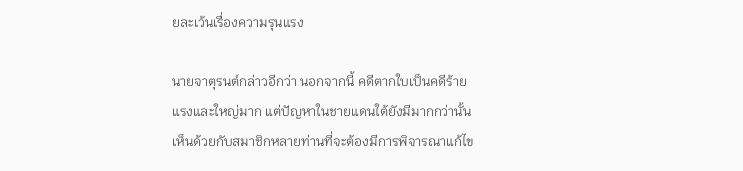ยละเว้นเรื่องความรุนแรง

นายจาตุรนต์กล่าวอีกว่า นอกจากนี้ คดีตากใบเป็นคดีร้ายแรงและใหญ่มาก แต่ปัญหาในชายแดนใต้ยังมีมากกว่านั้น เห็นด้วยกับสมาชิกหลายท่านที่จะต้องมีการพิจารณาแก้ไข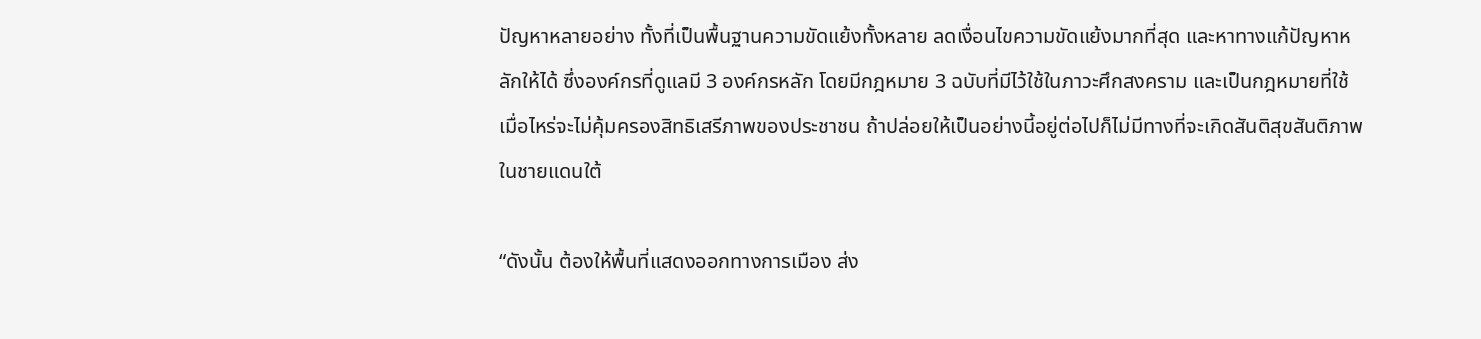ปัญหาหลายอย่าง ทั้งที่เป็นพื้นฐานความขัดแย้งทั้งหลาย ลดเงื่อนไขความขัดแย้งมากที่สุด และหาทางแก้ปัญหาหลักให้ได้ ซึ่งองค์กรที่ดูแลมี 3 องค์กรหลัก โดยมีกฎหมาย 3 ฉบับที่มีไว้ใช้ในภาวะศึกสงคราม และเป็นกฎหมายที่ใช้เมื่อไหร่จะไม่คุ้มครองสิทธิเสรีภาพของประชาชน ถ้าปล่อยให้เป็นอย่างนี้อยู่ต่อไปก็ไม่มีทางที่จะเกิดสันติสุขสันติภาพในชายแดนใต้

“ดังนั้น ต้องให้พื้นที่แสดงออกทางการเมือง ส่ง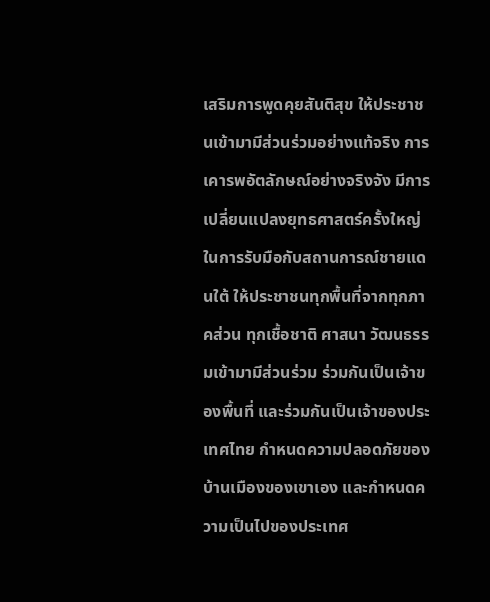เสริมการพูดคุยสันติสุข ให้ประชาชนเข้ามามีส่วนร่วมอย่างแท้จริง การเคารพอัตลักษณ์อย่างจริงจัง มีการเปลี่ยนแปลงยุทธศาสตร์ครั้งใหญ่ในการรับมือกับสถานการณ์ชายแดนใต้ ให้ประชาชนทุกพื้นที่จากทุกภาคส่วน ทุกเชื้อชาติ ศาสนา วัฒนธรรมเข้ามามีส่วนร่วม ร่วมกันเป็นเจ้าของพื้นที่ และร่วมกันเป็นเจ้าของประเทศไทย กำหนดความปลอดภัยของบ้านเมืองของเขาเอง และกำหนดความเป็นไปของประเทศ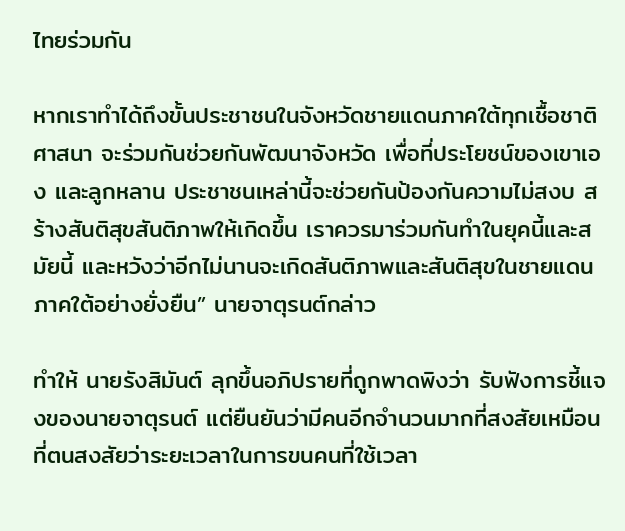ไทยร่วมกัน

หากเราทำได้ถึงขั้นประชาชนในจังหวัดชายแดนภาคใต้ทุกเชื้อชาติ ศาสนา จะร่วมกันช่วยกันพัฒนาจังหวัด เพื่อที่ประโยชน์ของเขาเอง และลูกหลาน ประชาชนเหล่านี้จะช่วยกันป้องกันความไม่สงบ สร้างสันติสุขสันติภาพให้เกิดขึ้น เราควรมาร่วมกันทำในยุคนี้และสมัยนี้ และหวังว่าอีกไม่นานจะเกิดสันติภาพและสันติสุขในชายแดนภาคใต้อย่างยั่งยืน” นายจาตุรนต์กล่าว

ทำให้ นายรังสิมันต์ ลุกขึ้นอภิปรายที่ถูกพาดพิงว่า รับฟังการชี้แจงของนายจาตุรนต์ แต่ยืนยันว่ามีคนอีกจำนวนมากที่สงสัยเหมือนที่ตนสงสัยว่าระยะเวลาในการขนคนที่ใช้เวลา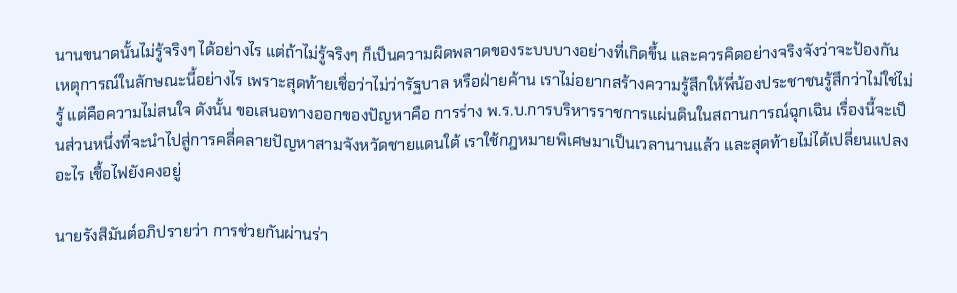นานขนาดนั้นไม่รู้จริงๆ ได้อย่างไร แต่ถ้าไม่รู้จริงๆ ก็เป็นความผิดพลาดของระบบบางอย่างที่เกิดขึ้น และควรคิดอย่างจริงจังว่าจะป้องกันเหตุการณ์ในลักษณะนี้อย่างไร เพราะสุดท้ายเชื่อว่าไม่ว่ารัฐบาล หรือฝ่ายค้าน เราไม่อยากสร้างความรู้สึกให้พี่น้องประชาชนรู้สึกว่าไม่ใช่ไม่รู้ แต่คือความไม่สนใจ ดังนั้น ขอเสนอทางออกของปัญหาคือ การร่าง พ.ร.บ.การบริหารราชการแผ่นดินในสถานการณ์ฉุกเฉิน เรื่องนี้จะเป็นส่วนหนึ่งที่จะนำไปสู่การคลี่คลายปัญหาสามจังหวัดชายแดนใต้ เราใช้กฎหมายพิเศษมาเป็นเวลานานแล้ว และสุดท้ายไม่ได้เปลี่ยนแปลงอะไร เชื้อไฟยังคงอยู่

นายรังสิมันต์อภิปรายว่า การช่วยกันผ่านร่า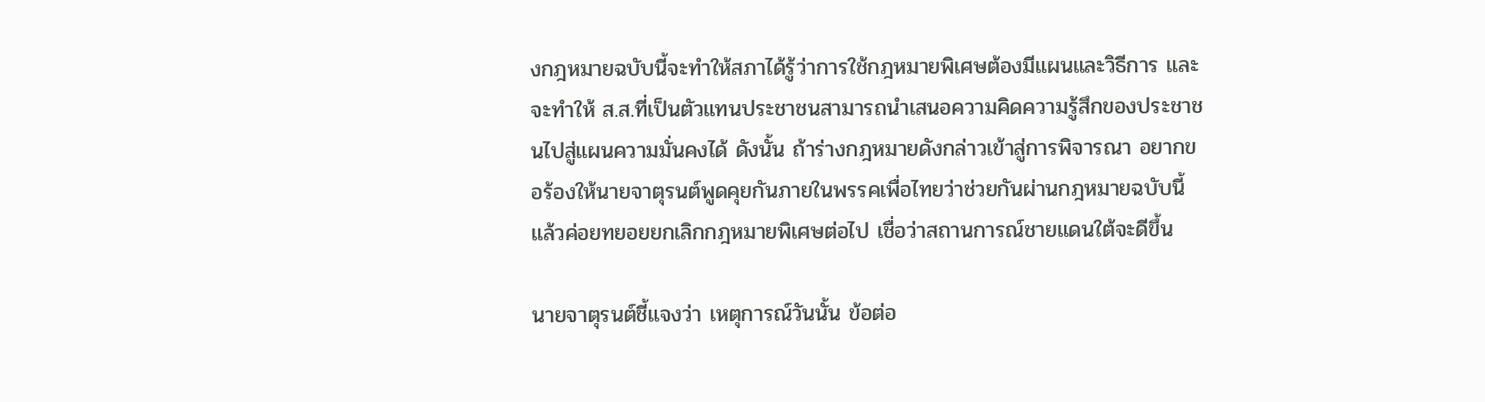งกฎหมายฉบับนี้จะทำให้สภาได้รู้ว่าการใช้กฎหมายพิเศษต้องมีแผนและวิธีการ และจะทำให้ ส.ส.ที่เป็นตัวแทนประชาชนสามารถนำเสนอความคิดความรู้สึกของประชาชนไปสู่แผนความมั่นคงได้ ดังนั้น ถ้าร่างกฎหมายดังกล่าวเข้าสู่การพิจารณา อยากขอร้องให้นายจาตุรนต์พูดคุยกันภายในพรรคเพื่อไทยว่าช่วยกันผ่านกฎหมายฉบับนี้ แล้วค่อยทยอยยกเลิกกฎหมายพิเศษต่อไป เชื่อว่าสถานการณ์ชายแดนใต้จะดีขึ้น

นายจาตุรนต์ชี้แจงว่า เหตุการณ์วันนั้น ข้อต่อ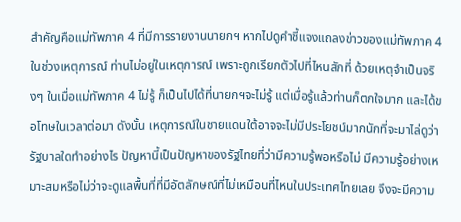สำคัญคือแม่ทัพภาค 4 ที่มีการรายงานนายกฯ หากไปดูคำชี้แจงแถลงข่าวของแม่ทัพภาค 4 ในช่วงเหตุการณ์ ท่านไม่อยู่ในเหตุการณ์ เพราะถูกเรียกตัวไปที่ไหนสักที่ ด้วยเหตุจำเป็นจริงๆ ในเมื่อแม่ทัพภาค 4 ไม่รู้ ก็เป็นไปได้ที่นายกฯจะไม่รู้ แต่เมื่อรู้แล้วท่านก็ตกใจมาก และได้ขอโทษในเวลาต่อมา ดังนั้น เหตุการณ์ในชายแดนใต้อาจจะไม่มีประโยชน์มากนักที่จะมาไล่ดูว่ารัฐบาลใดทำอย่างไร ปัญหานี้เป็นปัญหาของรัฐไทยที่ว่ามีความรู้พอหรือไม่ มีความรู้อย่างเหมาะสมหรือไม่ว่าจะดูแลพื้นที่ที่มีอัตลักษณ์ที่ไม่เหมือนที่ไหนในประเทศไทยเลย จึงจะมีความ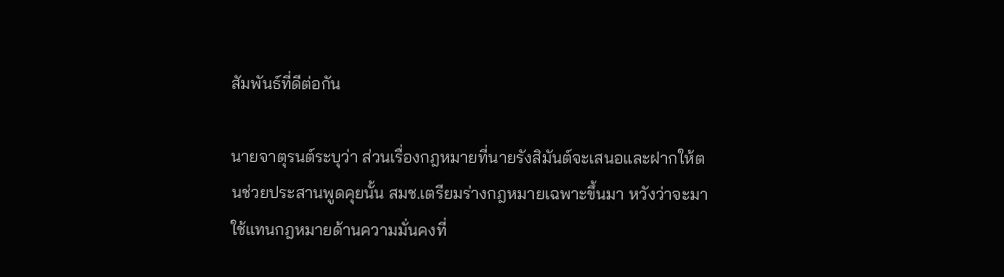สัมพันธ์ที่ดีต่อกัน

นายจาตุรนต์ระบุว่า ส่วนเรื่องกฎหมายที่นายรังสิมันต์จะเสนอและฝากให้ตนช่วยประสานพูดคุยนั้น สมช.เตรียมร่างกฎหมายเฉพาะขึ้นมา หวังว่าจะมาใช้แทนกฎหมายด้านความมั่นคงที่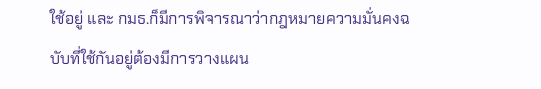ใช้อยู่ และ กมธ.ก็มีการพิจารณาว่ากฎหมายความมั่นคงฉบับที่ใช้กันอยู่ต้องมีการวางแผน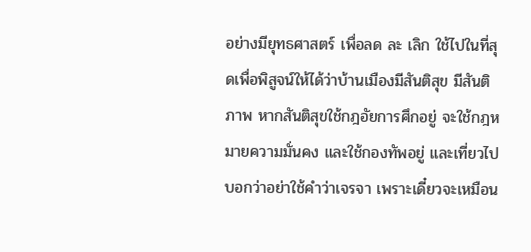อย่างมียุทธศาสตร์ เพื่อลด ละ เลิก ใช้ไปในที่สุดเพื่อพิสูจน์ให้ได้ว่าบ้านเมืองมีสันติสุข มีสันติภาพ หากสันติสุขใช้กฎอัยการศึกอยู่ จะใช้กฎหมายความมั่นคง และใช้กองทัพอยู่ และเที่ยวไปบอกว่าอย่าใช้คำว่าเจรจา เพราะเดี๋ยวจะเหมือน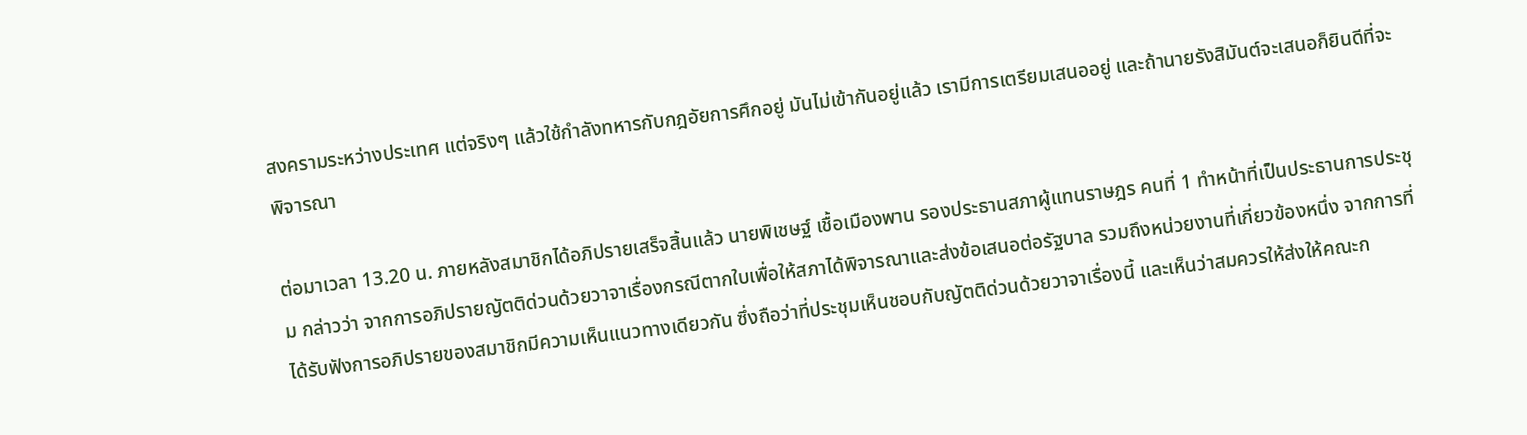สงครามระหว่างประเทศ แต่จริงๆ แล้วใช้กำลังทหารกับกฎอัยการศึกอยู่ มันไม่เข้ากันอยู่แล้ว เรามีการเตรียมเสนออยู่ และถ้านายรังสิมันต์จะเสนอก็ยินดีที่จะพิจารณา

ต่อมาเวลา 13.20 น. ภายหลังสมาชิกได้อภิปรายเสร็จสิ้นแล้ว นายพิเชษฐ์ เชื้อเมืองพาน รองประธานสภาผู้แทนราษฎร คนที่ 1 ทำหน้าที่เป็นประธานการประชุม กล่าวว่า จากการอภิปรายญัตติด่วนด้วยวาจาเรื่องกรณีตากใบเพื่อให้สภาได้พิจารณาและส่งข้อเสนอต่อรัฐบาล รวมถึงหน่วยงานที่เกี่ยวข้องหนึ่ง จากการที่ได้รับฟังการอภิปรายของสมาชิกมีความเห็นแนวทางเดียวกัน ซึ่งถือว่าที่ประชุมเห็นชอบกับญัตติด่วนด้วยวาจาเรื่องนี้ และเห็นว่าสมควรให้ส่งให้คณะก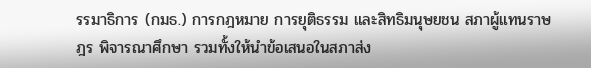รรมาธิการ (กมธ.) การกฎหมาย การยุติธรรม และสิทธิมนุษยชน สภาผู้แทนราษฎร พิจารณาศึกษา รวมทั้งให้นำข้อเสนอในสภาส่ง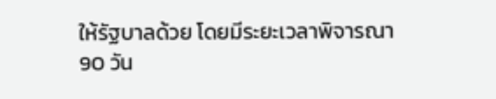ให้รัฐบาลด้วย โดยมีระยะเวลาพิจารณา 90 วัน